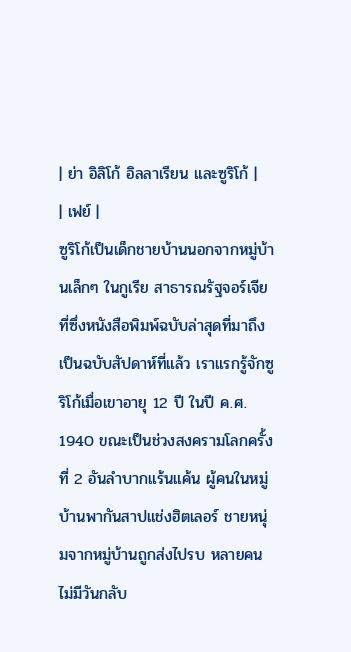| ย่า อิลิโก้ อิลลาเรียน และซูริโก้ |
| เฟย์ |
ซูริโก้เป็นเด็กชายบ้านนอกจากหมู่บ้านเล็กๆ ในกูเรีย สาธารณรัฐจอร์เจีย ที่ซึ่งหนังสือพิมพ์ฉบับล่าสุดที่มาถึงเป็นฉบับสัปดาห์ที่แล้ว เราแรกรู้จักซูริโก้เมื่อเขาอายุ 12 ปี ในปี ค.ศ. 1940 ขณะเป็นช่วงสงครามโลกครั้งที่ 2 อันลำบากแร้นแค้น ผู้คนในหมู่บ้านพากันสาปแช่งฮิตเลอร์ ชายหนุ่มจากหมู่บ้านถูกส่งไปรบ หลายคนไม่มีวันกลับ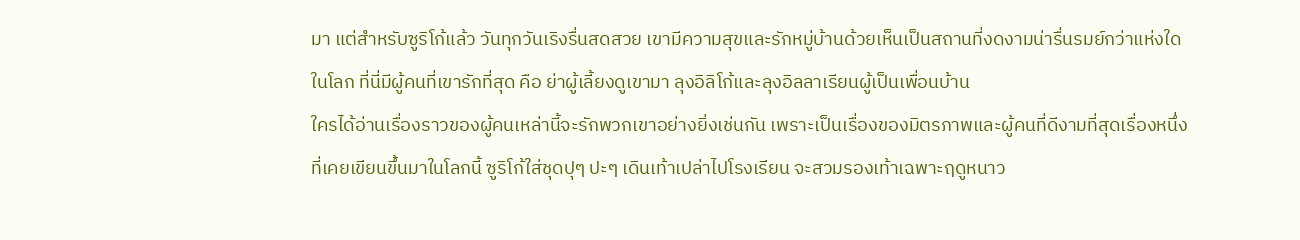มา แต่สำหรับซูริโก้แล้ว วันทุกวันเริงรื่นสดสวย เขามีความสุขและรักหมู่บ้านด้วยเห็นเป็นสถานที่งดงามน่ารื่นรมย์กว่าแห่งใดในโลก ที่นี่มีผู้คนที่เขารักที่สุด คือ ย่าผู้เลี้ยงดูเขามา ลุงอิลิโก้และลุงอิลลาเรียนผู้เป็นเพื่อนบ้าน
ใครได้อ่านเรื่องราวของผู้คนเหล่านี้จะรักพวกเขาอย่างยิ่งเช่นกัน เพราะเป็นเรื่องของมิตรภาพและผู้คนที่ดีงามที่สุดเรื่องหนึ่งที่เคยเขียนขึ้นมาในโลกนี้ ซูริโก้ใส่ชุดปุๆ ปะๆ เดินเท้าเปล่าไปโรงเรียน จะสวมรองเท้าเฉพาะฤดูหนาว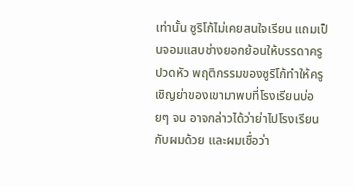เท่านั้น ซูริโก้ไม่เคยสนใจเรียน แถมเป็นจอมแสบช่างยอกย้อนให้บรรดาครูปวดหัว พฤติกรรมของซูริโก้ทำให้ครูเชิญย่าของเขามาพบที่โรงเรียนบ่อยๆ จน อาจกล่าวได้ว่าย่าไปโรงเรียนกับผมด้วย และผมเชื่อว่า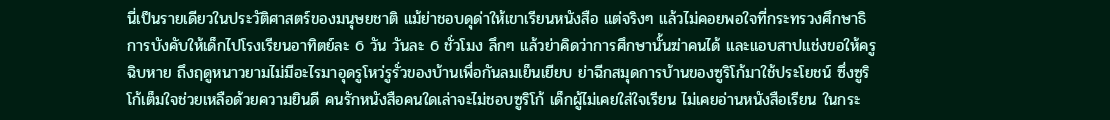นี่เป็นรายเดียวในประวัติศาสตร์ของมนุษยชาติ แม้ย่าชอบดุด่าให้เขาเรียนหนังสือ แต่จริงๆ แล้วไม่คอยพอใจที่กระทรวงศึกษาธิการบังคับให้เด็กไปโรงเรียนอาทิตย์ละ 6 วัน วันละ 6 ชั่วโมง ลึกๆ แล้วย่าคิดว่าการศึกษานั้นฆ่าคนได้ และแอบสาปแช่งขอให้ครูฉิบหาย ถึงฤดูหนาวยามไม่มีอะไรมาอุดรูโหว่รูรั่วของบ้านเพื่อกันลมเย็นเยียบ ย่าฉีกสมุดการบ้านของซูริโก้มาใช้ประโยชน์ ซึ่งซูริโก้เต็มใจช่วยเหลือด้วยความยินดี คนรักหนังสือคนใดเล่าจะไม่ชอบซูริโก้ เด็กผู้ไม่เคยใส่ใจเรียน ไม่เคยอ่านหนังสือเรียน ในกระ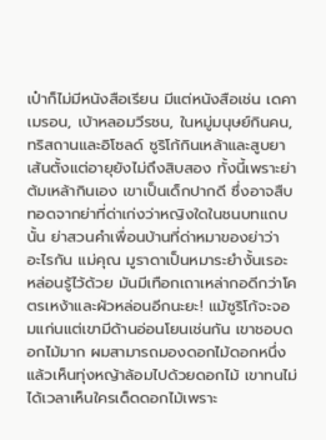เป๋าก็ไม่มีหนังสือเรียน มีแต่หนังสือเช่น เดคาเมรอน, เบ้าหลอมวีรชน, ในหมู่มนุษย์กินคน, ทริสถานและอิโซลด์ ซูริโก้กินเหล้าและสูบยาเส้นตั้งแต่อายุยังไม่ถึงสิบสอง ทั้งนี้เพราะย่าต้มเหล้ากินเอง เขาเป็นเด็กปากดี ซึ่งอาจสืบทอดจากย่าที่ด่าเก่งว่าหญิงใดในชนบทแถบนั้น ย่าสวนคำเพื่อนบ้านที่ด่าหมาของย่าว่า อะไรกัน แม่คุณ มูราดาเป็นหมาระยำงั้นเรอะ หล่อนรู้ไว้ด้วย มันมีเทือกเถาเหล่ากอดีกว่าโคตรเหง้าและผัวหล่อนอีกนะยะ! แม้ซูริโก้จะจอมแก่นแต่เขามีด้านอ่อนโยนเช่นกัน เขาชอบดอกไม้มาก ผมสามารถมองดอกไม้ดอกหนึ่ง แล้วเห็นทุ่งหญ้าล้อมไปด้วยดอกไม้ เขาทนไม่ได้เวลาเห็นใครเด็ดดอกไม้เพราะ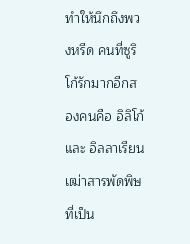ทำให้นึกถึงพวงหรีด คนที่ซูริโก้รักมากอีกสองคนคือ อิลิโก้ และ อิลลาเรียน เฒ่าสารพัดพิษที่เป็น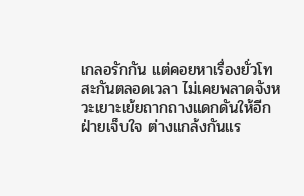เกลอรักกัน แต่คอยหาเรื่องยั่วโทสะกันตลอดเวลา ไม่เคยพลาดจังหวะเยาะเย้ยถากถางแดกดันให้อีกฝ่ายเจ็บใจ ต่างแกล้งกันแร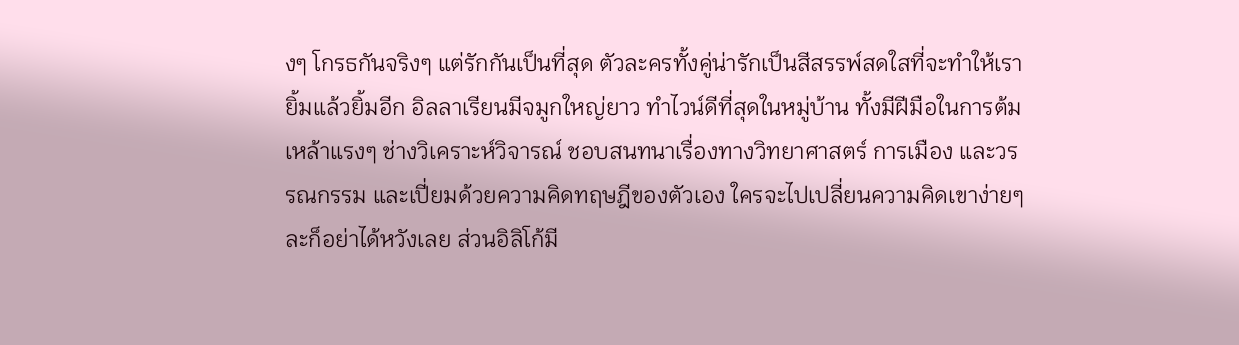งๆ โกรธกันจริงๆ แต่รักกันเป็นที่สุด ตัวละครทั้งคู่น่ารักเป็นสีสรรพ์สดใสที่จะทำให้เรายิ้มแล้วยิ้มอีก อิลลาเรียนมีจมูกใหญ่ยาว ทำไวน์ดีที่สุดในหมู่บ้าน ทั้งมีฝีมือในการต้มเหล้าแรงๆ ช่างวิเคราะห์วิจารณ์ ชอบสนทนาเรื่องทางวิทยาศาสตร์ การเมือง และวรรณกรรม และเปี่ยมด้วยความคิดทฤษฎีของตัวเอง ใครจะไปเปลี่ยนความคิดเขาง่ายๆ ละก็อย่าได้หวังเลย ส่วนอิลิโก้มี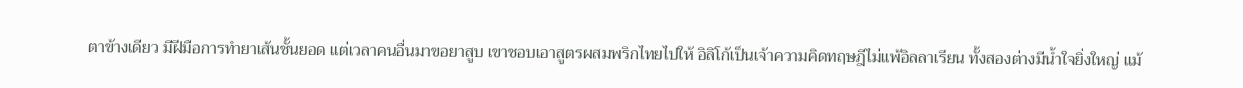ตาข้างเดียว มีฝีมือการทำยาเส้นชั้นยอด แต่เวลาคนอื่นมาขอยาสูบ เขาชอบเอาสูตรผสมพริกไทยไปให้ อิลิโก้เป็นเจ้าความคิดทฤษฎีไม่แพ้อิลลาเรียน ทั้งสองต่างมีน้ำใจยิ่งใหญ่ แม้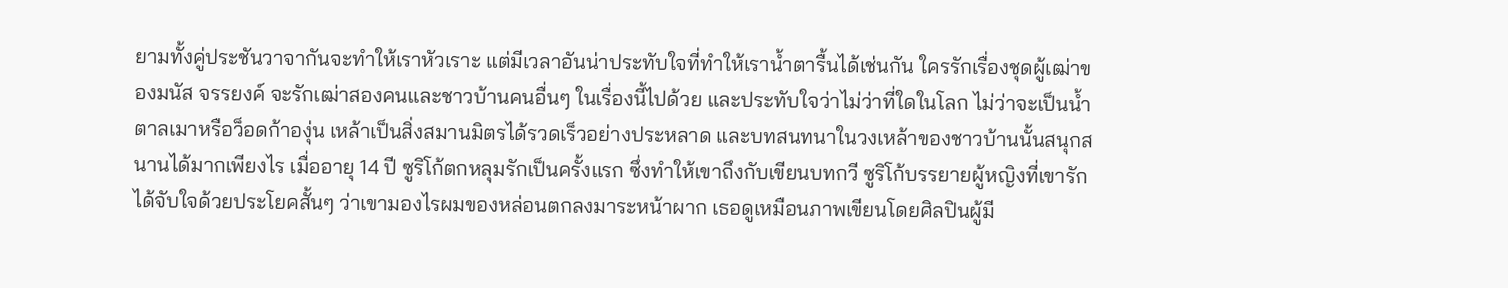ยามทั้งคู่ประชันวาจากันจะทำให้เราหัวเราะ แต่มีเวลาอันน่าประทับใจที่ทำให้เราน้ำตารื้นได้เช่นกัน ใครรักเรื่องชุดผู้เฒ่าของมนัส จรรยงค์ จะรักเฒ่าสองคนและชาวบ้านคนอื่นๆ ในเรื่องนี้ไปด้วย และประทับใจว่าไม่ว่าที่ใดในโลก ไม่ว่าจะเป็นน้ำตาลเมาหรือว็อดก้าองุ่น เหล้าเป็นสิ่งสมานมิตรได้รวดเร็วอย่างประหลาด และบทสนทนาในวงเหล้าของชาวบ้านนั้นสนุกสนานได้มากเพียงไร เมื่ออายุ 14 ปี ซูริโก้ตกหลุมรักเป็นครั้งแรก ซึ่งทำให้เขาถึงกับเขียนบทกวี ซูริโก้บรรยายผู้หญิงที่เขารักได้จับใจด้วยประโยคสั้นๆ ว่าเขามองไรผมของหล่อนตกลงมาระหน้าผาก เธอดูเหมือนภาพเขียนโดยศิลปินผู้มี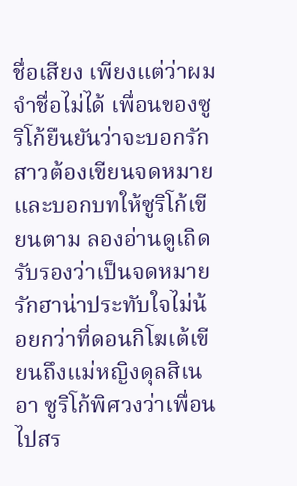ชื่อเสียง เพียงแต่ว่าผมจำชื่อไม่ได้ เพื่อนของซูริโก้ยืนยันว่าจะบอกรักสาวต้องเขียนจดหมาย และบอกบทให้ซูริโก้เขียนตาม ลองอ่านดูเถิดรับรองว่าเป็นจดหมายรักฮาน่าประทับใจไม่น้อยกว่าที่ดอนกิโฆเต้เขียนถึงแม่หญิงดุลสิเนอา ซูริโก้พิศวงว่าเพื่อนไปสร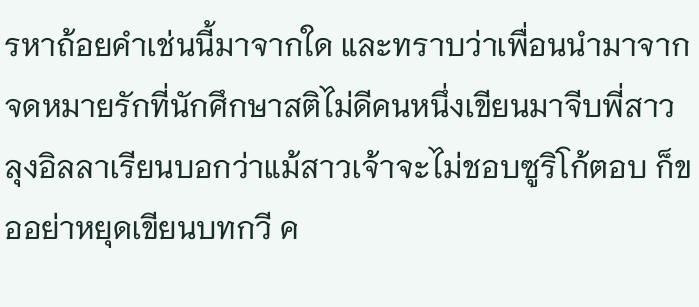รหาถ้อยคำเช่นนี้มาจากใด และทราบว่าเพื่อนนำมาจากจดหมายรักที่นักศึกษาสติไม่ดีคนหนึ่งเขียนมาจีบพี่สาว ลุงอิลลาเรียนบอกว่าแม้สาวเจ้าจะไม่ชอบซูริโก้ตอบ ก็ขออย่าหยุดเขียนบทกวี ค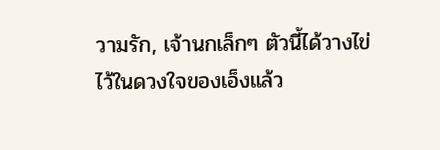วามรัก, เจ้านกเล็กๆ ตัวนี้ได้วางไข่ไว้ในดวงใจของเอ็งแล้ว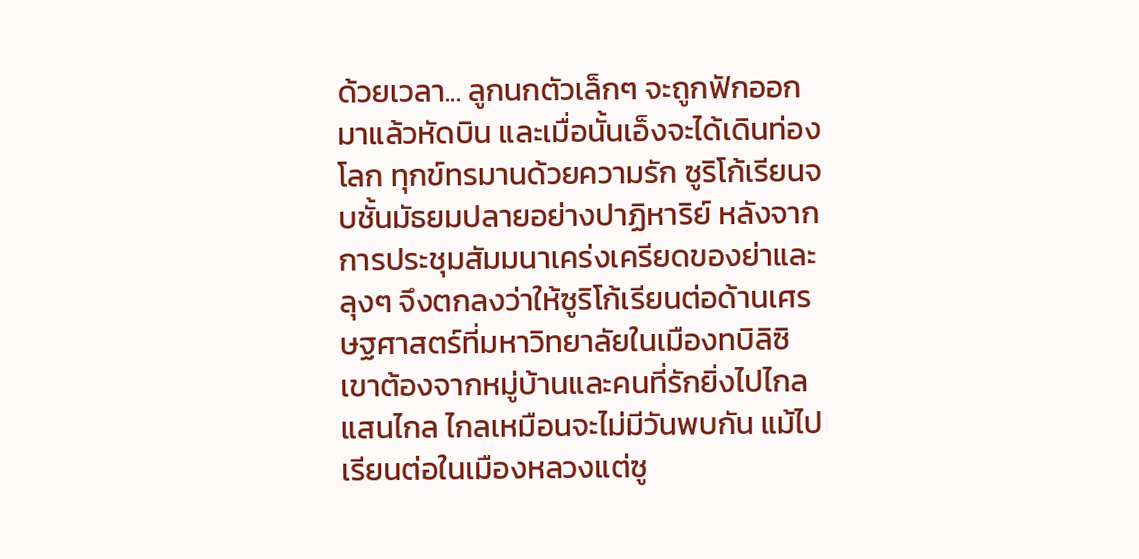ด้วยเวลา... ลูกนกตัวเล็กๆ จะถูกฟักออกมาแล้วหัดบิน และเมื่อนั้นเอ็งจะได้เดินท่องโลก ทุกข์ทรมานด้วยความรัก ซูริโก้เรียนจบชั้นมัธยมปลายอย่างปาฏิหาริย์ หลังจากการประชุมสัมมนาเคร่งเครียดของย่าและลุงๆ จึงตกลงว่าให้ซูริโก้เรียนต่อด้านเศรษฐศาสตร์ที่มหาวิทยาลัยในเมืองทบิลิซิ เขาต้องจากหมู่บ้านและคนที่รักยิ่งไปไกลแสนไกล ไกลเหมือนจะไม่มีวันพบกัน แม้ไปเรียนต่อในเมืองหลวงแต่ซู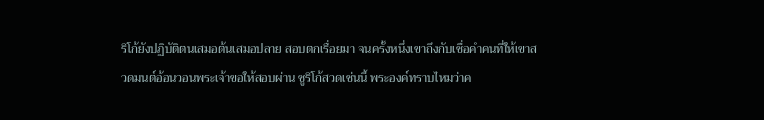ริโก้ยังปฏิบัติตนเสมอต้นเสมอปลาย สอบตกเรื่อยมา จนครั้งหนึ่งเขาถึงกับเชื่อคำคนที่ให้เขาสวดมนต์อ้อนวอนพระเจ้าขอให้สอบผ่าน ซูริโก้สวดเช่นนี้ พระองค์ทราบไหมว่าค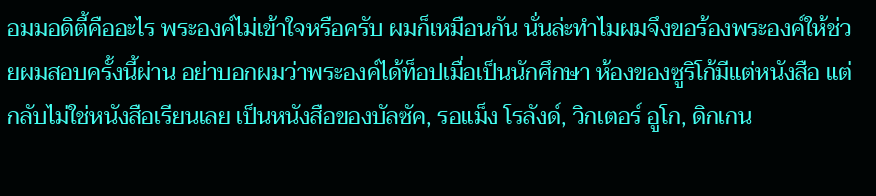อมมอดิตี้คืออะไร พระองค์ไม่เข้าใจหรือครับ ผมก็เหมือนกัน นั่นล่ะทำไมผมจึงขอร้องพระองค์ให้ช่วยผมสอบครั้งนี้ผ่าน อย่าบอกผมว่าพระองค์ได้ท็อปเมื่อเป็นนักศึกษา ห้องของซูริโก้มีแต่หนังสือ แต่กลับไม่ใช่หนังสือเรียนเลย เป็นหนังสือของบัลซัค, รอแม็ง โรลังด์, วิกเตอร์ อูโก, ดิกเกน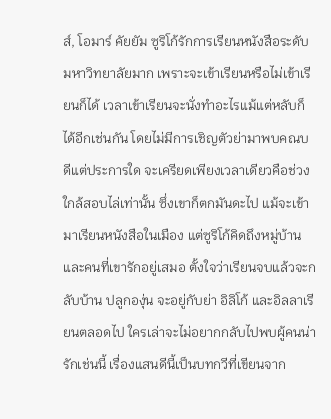ส์, โอมาร์ คัยยัม ซูริโก้รักการเรียนหนังสือระดับมหาวิทยาลัยมาก เพราะจะเข้าเรียนหรือไม่เข้าเรียนก็ได้ เวลาเข้าเรียนจะนั่งทำอะไรแม้แต่หลับก็ได้อีกเช่นกัน โดยไม่มีการเชิญตัวย่ามาพบคณบดีแต่ประการใด จะเครียดเพียงเวลาเดียวคือช่วงใกล้สอบไล่เท่านั้น ซึ่งเขาก็ตกมันดะไป แม้จะเข้ามาเรียนหนังสือในเมือง แต่ซูริโก้คิดถึงหมู่บ้านและคนที่เขารักอยู่เสมอ ตั้งใจว่าเรียนจบแล้วจะกลับบ้าน ปลูกองุ่น จะอยู่กับย่า อิลิโก้ และอิลลาเรียนตลอดไป ใครเล่าจะไม่อยากกลับไปพบผู้คนน่ารักเช่นนี้ เรื่องแสนดีนี้เป็นบทกวีที่เขียนจาก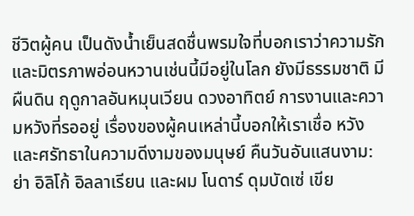ชีวิตผู้คน เป็นดังน้ำเย็นสดชื่นพรมใจที่บอกเราว่าความรักและมิตรภาพอ่อนหวานเช่นนี้มีอยู่ในโลก ยังมีธรรมชาติ มีผืนดิน ฤดูกาลอันหมุนเวียน ดวงอาทิตย์ การงานและความหวังที่รออยู่ เรื่องของผู้คนเหล่านี้บอกให้เราเชื่อ หวัง และศรัทธาในความดีงามของมนุษย์ คืนวันอันแสนงาม: ย่า อิลิโก้ อิลลาเรียน และผม โนดาร์ ดุมบัดเซ่ เขีย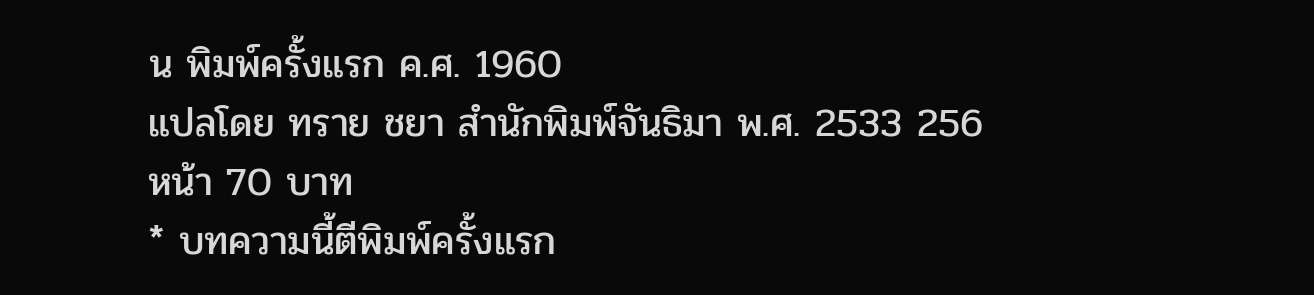น พิมพ์ครั้งแรก ค.ศ. 1960
แปลโดย ทราย ชยา สำนักพิมพ์จันธิมา พ.ศ. 2533 256 หน้า 70 บาท
* บทความนี้ตีพิมพ์ครั้งแรก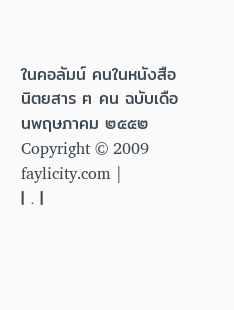ในคอลัมน์ คนในหนังสือ นิตยสาร ฅ คน ฉบับเดือนพฤษภาคม ๒๕๕๒ Copyright © 2009 faylicity.com |
| . |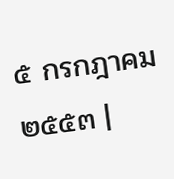๕ กรกฎาคม ๒๕๕๓ |